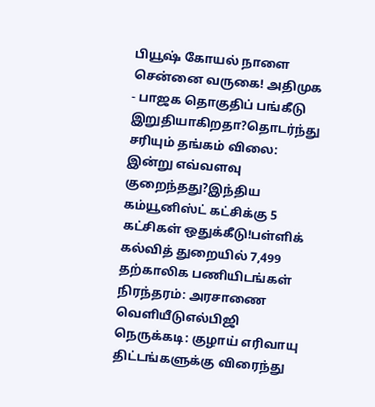பியூஷ் கோயல் நாளை சென்னை வருகை! அதிமுக - பாஜக தொகுதிப் பங்கீடு இறுதியாகிறதா?தொடர்ந்து சரியும் தங்கம் விலை: இன்று எவ்வளவு குறைந்தது?இந்திய கம்யூனிஸ்ட் கட்சிக்கு 5 கட்சிகள் ஒதுக்கீடு!பள்ளிக் கல்வித் துறையில் 7,499 தற்காலிக பணியிடங்கள் நிரந்தரம்: அரசாணை வெளியீடுஎல்பிஜி நெருக்கடி: குழாய் எரிவாயு திட்டங்களுக்கு விரைந்து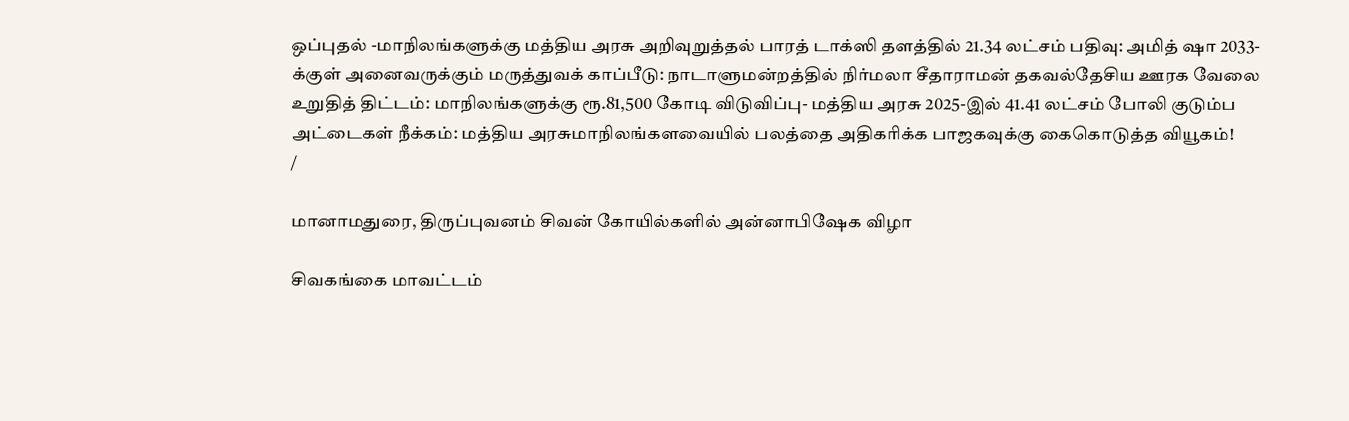ஒப்புதல் -மாநிலங்களுக்கு மத்திய அரசு அறிவுறுத்தல் பாரத் டாக்ஸி தளத்தில் 21.34 லட்சம் பதிவு: அமித் ஷா 2033-க்குள் அனைவருக்கும் மருத்துவக் காப்பீடு: நாடாளுமன்றத்தில் நிர்மலா சீதாராமன் தகவல்தேசிய ஊரக வேலை உறுதித் திட்டம்: மாநிலங்களுக்கு ரூ.81,500 கோடி விடுவிப்பு- மத்திய அரசு 2025-இல் 41.41 லட்சம் போலி குடும்ப அட்டைகள் நீக்கம்: மத்திய அரசுமாநிலங்களவையில் பலத்தை அதிகரிக்க பாஜகவுக்கு கைகொடுத்த வியூகம்!
/

மானாமதுரை, திருப்புவனம் சிவன் கோயில்களில் அன்னாபிஷேக விழா

சிவகங்கை மாவட்டம்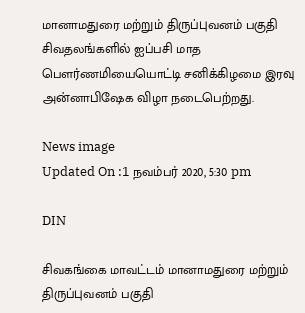மானாமதுரை மற்றும் திருப்புவனம் பகுதி சிவதலங்களில் ஐப்பசி மாத பெளர்ணமியையொட்டி சனிக்கிழமை இரவு அன்னாபிஷேக விழா நடைபெற்றது.

News image
Updated On :1 நவம்பர் 2020, 5:30 pm

DIN

சிவகங்கை மாவட்டம் மானாமதுரை மற்றும் திருப்புவனம் பகுதி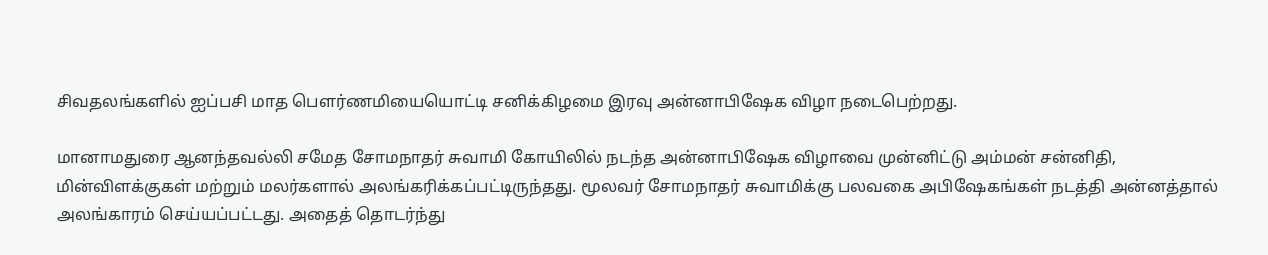சிவதலங்களில் ஐப்பசி மாத பெளர்ணமியையொட்டி சனிக்கிழமை இரவு அன்னாபிஷேக விழா நடைபெற்றது.

மானாமதுரை ஆனந்தவல்லி சமேத சோமநாதர் சுவாமி கோயிலில் நடந்த அன்னாபிஷேக விழாவை முன்னிட்டு அம்மன் சன்னிதி, மின்விளக்குகள் மற்றும் மலர்களால் அலங்கரிக்கப்பட்டிருந்தது. மூலவர் சோமநாதர் சுவாமிக்கு பலவகை அபிஷேகங்கள் நடத்தி அன்னத்தால் அலங்காரம் செய்யப்பட்டது. அதைத் தொடர்ந்து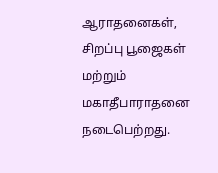ஆராதனைகள், சிறப்பு பூஜைகள் மற்றும் மகாதீபாராதனை நடைபெற்றது.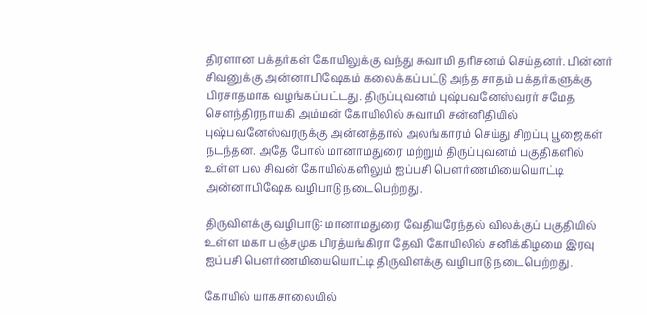திரளான பக்தர்கள் கோயிலுக்கு வந்து சுவாமி தரிசனம் செய்தனர். பின்னர் சிவனுக்கு அன்னாபிஷேகம் கலைக்கப்பட்டு அந்த சாதம் பக்தர்களுக்கு பிரசாதமாக வழங்கப்பட்டது. திருப்புவனம் புஷ்பவனேஸ்வரர் சமேத செளந்திரநாயகி அம்மன் கோயிலில் சுவாமி சன்னிதியில் புஷ்பவனேஸ்வரருக்கு அன்னத்தால் அலங்காரம் செய்து சிறப்பு பூஜைகள் நடந்தன. அதே போல் மானாமதுரை மற்றும் திருப்புவனம் பகுதிகளில் உள்ள பல சிவன் கோயில்களிலும் ஐப்பசி பெளர்ணமியையொட்டி அன்னாபிஷேக வழிபாடு நடைபெற்றது.

திருவிளக்கு வழிபாடு: மானாமதுரை வேதியரேந்தல் விலக்குப் பகுதியில் உள்ள மகா பஞ்சமுக பிரத்யங்கிரா தேவி கோயிலில் சனிக்கிழமை இரவு ஐப்பசி பெளர்ணமியையொட்டி திருவிளக்கு வழிபாடு நடைபெற்றது.

கோயில் யாகசாலையில்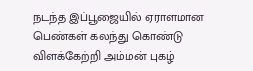நடந்த இப்பூஜையில் ஏராளமான பெண்கள் கலந்து கொண்டு விளக்கேற்றி அம்மன் புகழ்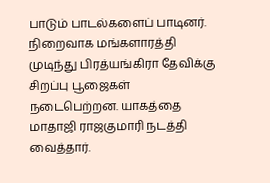பாடும் பாடல்களைப் பாடினர். நிறைவாக மங்களாரத்தி முடிந்து பிரத்யங்கிரா தேவிக்கு சிறப்பு பூஜைகள் நடைபெற்றன. யாகத்தை மாதாஜி ராஜகுமாரி நடத்தி வைத்தார்.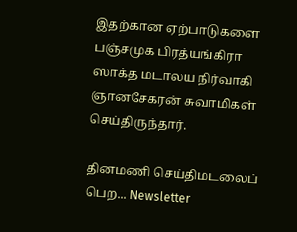இதற்கான ஏற்பாடுகளை பஞ்சமுக பிரத்யங்கிரா ஸாக்த மடாலய நிர்வாகி ஞானசேகரன் சுவாமிகள் செய்திருந்தார்.

தினமணி செய்திமடலைப் பெற... Newsletter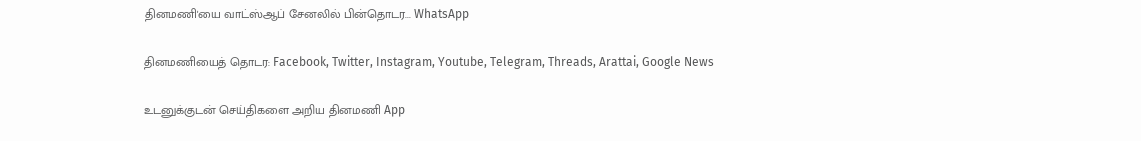தினமணி'யை வாட்ஸ்ஆப் சேனலில் பின்தொடர... WhatsApp

தினமணியைத் தொடர: Facebook, Twitter, Instagram, Youtube, Telegram, Threads, Arattai, Google News

உடனுக்குடன் செய்திகளை அறிய தினமணி App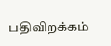பதிவிறக்கம்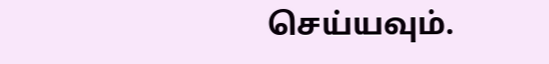செய்யவும்.